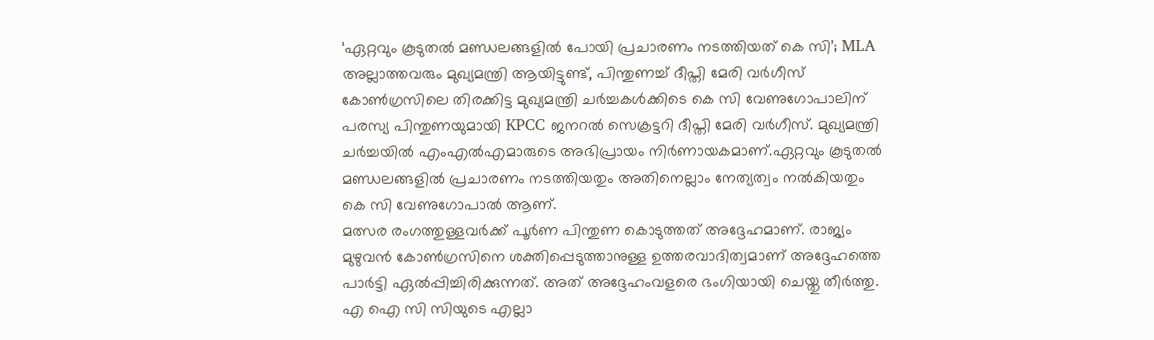‘ഏറ്റവും കൂടുതൽ മണ്ഡലങ്ങളിൽ പോയി പ്രചാരണം നടത്തിയത് കെ സി’; MLA അല്ലാത്തവരും മുഖ്യമന്ത്രി ആയിട്ടുണ്ട്, പിന്തുണച്ച് ദീപ്തി മേരി വർഗീസ്
കോൺഗ്രസിലെ തിരക്കിട്ട മുഖ്യമന്ത്രി ചർച്ചകൾക്കിടെ കെ സി വേണുഗോപാലിന് പരസ്യ പിന്തുണയുമായി KPCC ജനറൽ സെക്രട്ടറി ദീപ്തി മേരി വർഗീസ്. മുഖ്യമന്ത്രി ചർച്ചയിൽ എംഎൽഎമാരുടെ അഭിപ്രായം നിർണായകമാണ്.ഏറ്റവും കൂടുതൽ മണ്ഡലങ്ങളിൽ പ്രചാരണം നടത്തിയതും അതിനെല്ലാം നേത്യത്വം നൽകിയതും കെ സി വേണുഗോപാൽ ആണ്.
മത്സര രംഗത്തുള്ളവർക്ക് പൂർണ പിന്തുണ കൊടുത്തത് അദ്ദേഹമാണ്. രാജ്യം മുഴുവൻ കോൺഗ്രസിനെ ശക്തിപ്പെടുത്താനുള്ള ഉത്തരവാദിത്വമാണ് അദ്ദേഹത്തെ പാർട്ടി ഏൽപ്പിച്ചിരിക്കുന്നത്. അത് അദ്ദേഹംവളരെ ഭംഗിയായി ചെയ്തു തീർത്തു. എ ഐ സി സിയുടെ എല്ലാ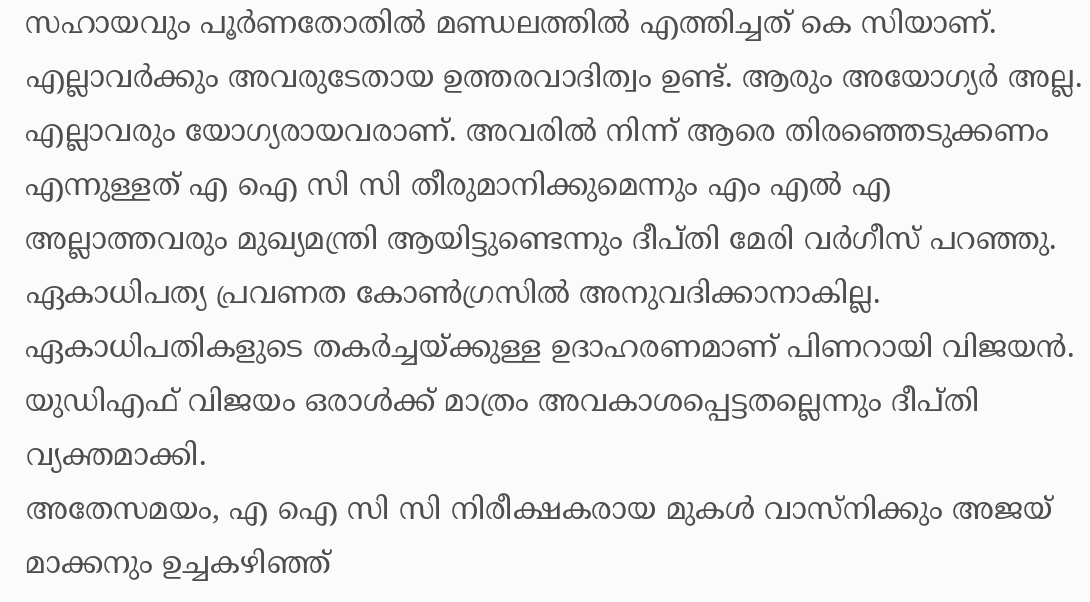സഹായവും പൂർണതോതിൽ മണ്ഡലത്തിൽ എത്തിച്ചത് കെ സിയാണ്. എല്ലാവർക്കും അവരുടേതായ ഉത്തരവാദിത്വം ഉണ്ട്. ആരും അയോഗ്യർ അല്ല. എല്ലാവരും യോഗ്യരായവരാണ്. അവരിൽ നിന്ന് ആരെ തിരഞ്ഞെടുക്കണം എന്നുള്ളത് എ ഐ സി സി തീരുമാനിക്കുമെന്നും എം എൽ എ അല്ലാത്തവരും മുഖ്യമന്ത്രി ആയിട്ടുണ്ടെന്നും ദീപ്തി മേരി വർഗീസ് പറഞ്ഞു.
ഏകാധിപത്യ പ്രവണത കോൺഗ്രസിൽ അനുവദിക്കാനാകില്ല. ഏകാധിപതികളുടെ തകർച്ചയ്ക്കുള്ള ഉദാഹരണമാണ് പിണറായി വിജയൻ. യുഡിഎഫ് വിജയം ഒരാൾക്ക് മാത്രം അവകാശപ്പെട്ടതല്ലെന്നും ദീപ്തി വ്യക്തമാക്കി.
അതേസമയം, എ ഐ സി സി നിരീക്ഷകരായ മുകൾ വാസ്നിക്കും അജയ് മാക്കനും ഉച്ചകഴിഞ്ഞ്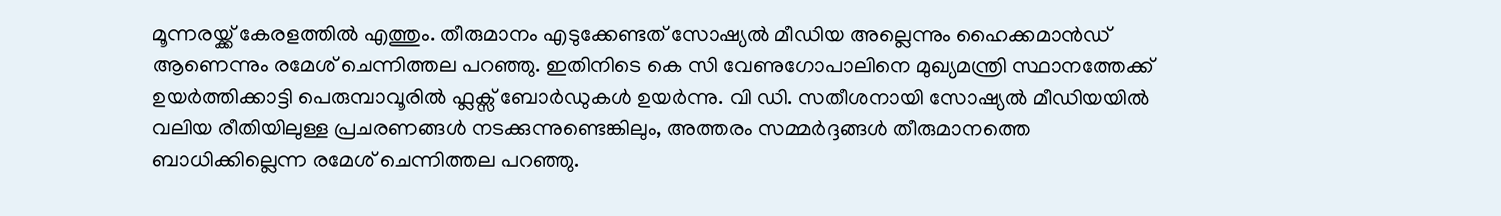മൂന്നരയ്ക്ക് കേരളത്തിൽ എത്തും. തീരുമാനം എടുക്കേണ്ടത് സോഷ്യൽ മീഡിയ അല്ലെന്നും ഹൈക്കമാൻഡ് ആണെന്നും രമേശ് ചെന്നിത്തല പറഞ്ഞു. ഇതിനിടെ കെ സി വേണുഗോപാലിനെ മുഖ്യമന്ത്രി സ്ഥാനത്തേക്ക് ഉയർത്തിക്കാട്ടി പെരുമ്പാവൂരിൽ ഫ്ലക്സ് ബോർഡുകൾ ഉയർന്നു. വി ഡി. സതീശനായി സോഷ്യൽ മീഡിയയിൽ വലിയ രീതിയിലുള്ള പ്രചരണങ്ങൾ നടക്കുന്നുണ്ടെങ്കിലും, അത്തരം സമ്മർദ്ദങ്ങൾ തീരുമാനത്തെ ബാധിക്കില്ലെന്ന രമേശ് ചെന്നിത്തല പറഞ്ഞു.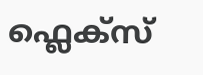ഫ്ലെക്സ്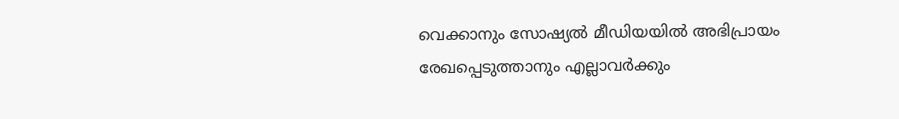വെക്കാനും സോഷ്യൽ മീഡിയയിൽ അഭിപ്രായം രേഖപ്പെടുത്താനും എല്ലാവർക്കും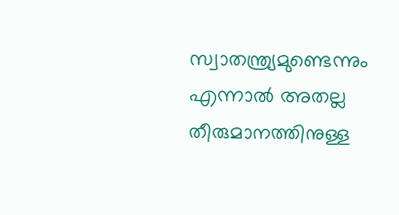സ്വാതന്ത്ര്യമുണ്ടെന്നും എന്നാൽ അതല്ല തീരുമാനത്തിനുള്ള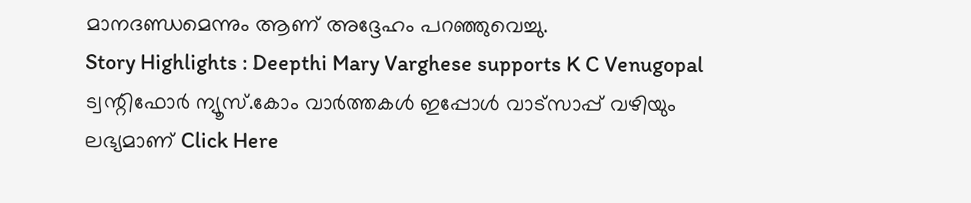മാനദണ്ഡമെന്നും ആണ് അദ്ദേഹം പറഞ്ഞുവെച്ചു.
Story Highlights : Deepthi Mary Varghese supports K C Venugopal
ട്വന്റിഫോർ ന്യൂസ്.കോം വാർത്തകൾ ഇപ്പോൾ വാട്സാപ്പ് വഴിയും ലഭ്യമാണ് Click Here